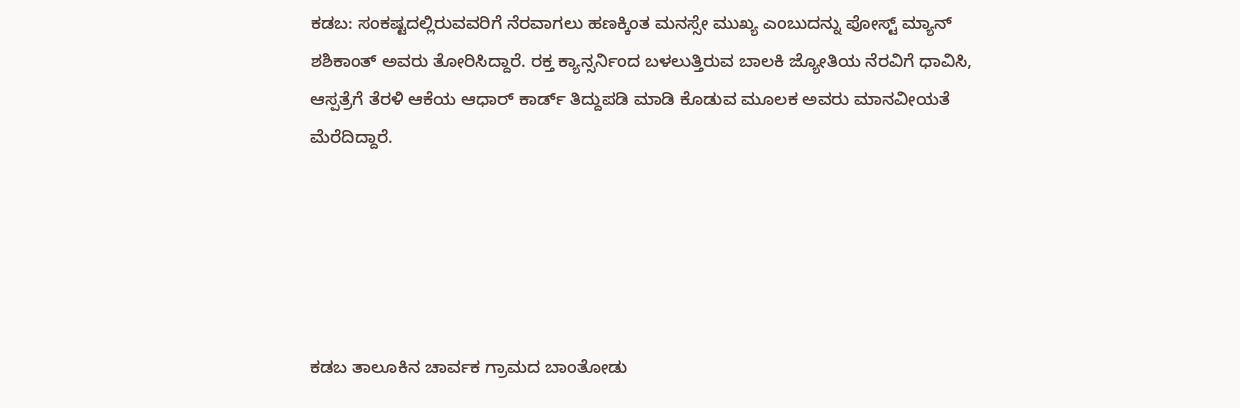ಕಡಬ: ಸಂಕಷ್ಟದಲ್ಲಿರುವವರಿಗೆ ನೆರವಾಗಲು ಹಣಕ್ಕಿಂತ ಮನಸ್ಸೇ ಮುಖ್ಯ ಎಂಬುದನ್ನು ಪೋಸ್ಟ್ ಮ್ಯಾನ್ ಶಶಿಕಾಂತ್ ಅವರು ತೋರಿಸಿದ್ದಾರೆ. ರಕ್ತ ಕ್ಯಾನ್ಸರ್ನಿಂದ ಬಳಲುತ್ತಿರುವ ಬಾಲಕಿ ಜ್ಯೋತಿಯ ನೆರವಿಗೆ ಧಾವಿಸಿ, ಆಸ್ಪತ್ರೆಗೆ ತೆರಳಿ ಆಕೆಯ ಆಧಾರ್ ಕಾರ್ಡ್ ತಿದ್ದುಪಡಿ ಮಾಡಿ ಕೊಡುವ ಮೂಲಕ ಅವರು ಮಾನವೀಯತೆ ಮೆರೆದಿದ್ದಾರೆ.





ಕಡಬ ತಾಲೂಕಿನ ಚಾರ್ವಕ ಗ್ರಾಮದ ಬಾಂತೋಡು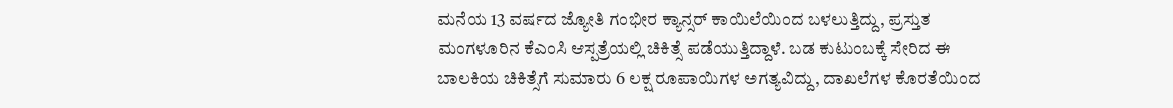ಮನೆಯ 13 ವರ್ಷದ ಜ್ಯೋತಿ ಗಂಭೀರ ಕ್ಯಾನ್ಸರ್ ಕಾಯಿಲೆಯಿಂದ ಬಳಲುತ್ತಿದ್ದು, ಪ್ರಸ್ತುತ ಮಂಗಳೂರಿನ ಕೆಎಂಸಿ ಆಸ್ಪತ್ರೆಯಲ್ಲಿ ಚಿಕಿತ್ಸೆ ಪಡೆಯುತ್ತಿದ್ದಾಳೆ. ಬಡ ಕುಟುಂಬಕ್ಕೆ ಸೇರಿದ ಈ ಬಾಲಕಿಯ ಚಿಕಿತ್ಸೆಗೆ ಸುಮಾರು 6 ಲಕ್ಷ ರೂಪಾಯಿಗಳ ಅಗತ್ಯವಿದ್ದು, ದಾಖಲೆಗಳ ಕೊರತೆಯಿಂದ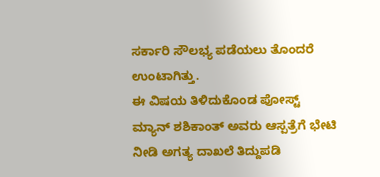ಸರ್ಕಾರಿ ಸೌಲಭ್ಯ ಪಡೆಯಲು ತೊಂದರೆ ಉಂಟಾಗಿತ್ತು.
ಈ ವಿಷಯ ತಿಳಿದುಕೊಂಡ ಪೋಸ್ಟ್ ಮ್ಯಾನ್ ಶಶಿಕಾಂತ್ ಅವರು ಆಸ್ಪತ್ರೆಗೆ ಭೇಟಿ ನೀಡಿ ಅಗತ್ಯ ದಾಖಲೆ ತಿದ್ದುಪಡಿ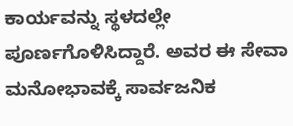ಕಾರ್ಯವನ್ನು ಸ್ಥಳದಲ್ಲೇ ಪೂರ್ಣಗೊಳಿಸಿದ್ದಾರೆ. ಅವರ ಈ ಸೇವಾ ಮನೋಭಾವಕ್ಕೆ ಸಾರ್ವಜನಿಕ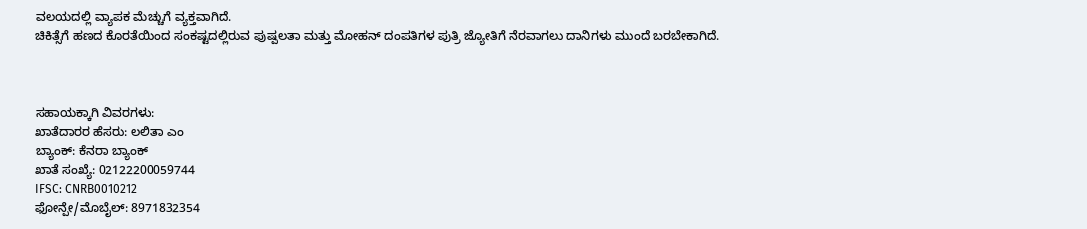ವಲಯದಲ್ಲಿ ವ್ಯಾಪಕ ಮೆಚ್ಚುಗೆ ವ್ಯಕ್ತವಾಗಿದೆ.
ಚಿಕಿತ್ಸೆಗೆ ಹಣದ ಕೊರತೆಯಿಂದ ಸಂಕಷ್ಟದಲ್ಲಿರುವ ಪುಷ್ಪಲತಾ ಮತ್ತು ಮೋಹನ್ ದಂಪತಿಗಳ ಪುತ್ರಿ ಜ್ಯೋತಿಗೆ ನೆರವಾಗಲು ದಾನಿಗಳು ಮುಂದೆ ಬರಬೇಕಾಗಿದೆ.



ಸಹಾಯಕ್ಕಾಗಿ ವಿವರಗಳು:
ಖಾತೆದಾರರ ಹೆಸರು: ಲಲಿತಾ ಎಂ
ಬ್ಯಾಂಕ್: ಕೆನರಾ ಬ್ಯಾಂಕ್
ಖಾತೆ ಸಂಖ್ಯೆ: 02122200059744
IFSC: CNRB0010212
ಫೋನ್ಪೇ/ಮೊಬೈಲ್: 8971832354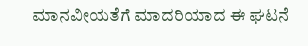ಮಾನವೀಯತೆಗೆ ಮಾದರಿಯಾದ ಈ ಘಟನೆ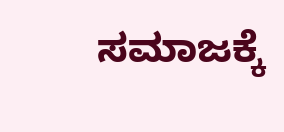ಸಮಾಜಕ್ಕೆ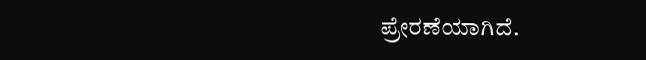ಪ್ರೇರಣೆಯಾಗಿದೆ.